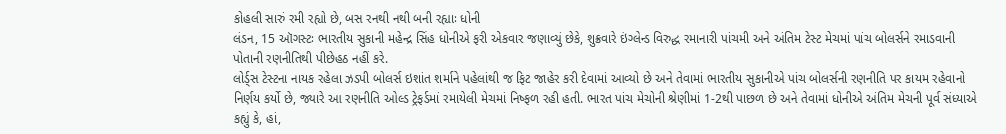કોહલી સારું રમી રહ્યો છે, બસ રનથી નથી બની રહ્યાઃ ધોની
લંડન, 15 ઑગસ્ટઃ ભારતીય સુકાની મહેન્દ્ર સિંહ ધોનીએ ફરી એકવાર જણાવ્યું છેકે, શુક્રવારે ઇંગ્લેન્ડ વિરુદ્ધ રમાનારી પાંચમી અને અંતિમ ટેસ્ટ મેચમાં પાંચ બોલર્સને રમાડવાની પોતાની રણનીતિથી પીછેહઠ નહીં કરે.
લોર્ડ્સ ટેસ્ટના નાયક રહેલા ઝડપી બોલર્સ ઇશાંત શર્માને પહેલાંથી જ ફિટ જાહેર કરી દેવામાં આવ્યો છે અને તેવામાં ભારતીય સુકાનીએ પાંચ બોલર્સની રણનીતિ પર કાયમ રહેવાનો નિર્ણય કર્યો છે, જ્યારે આ રણનીતિ ઓલ્ડ ટ્રેફર્ડમાં રમાયેલી મેચમાં નિષ્ફળ રહી હતી. ભારત પાંચ મેચોની શ્રેણીમાં 1-2થી પાછળ છે અને તેવામાં ધોનીએ અંતિમ મેચની પૂર્વ સંધ્યાએ કહ્યું કે, હાં,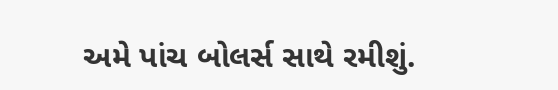અમે પાંચ બોલર્સ સાથે રમીશું.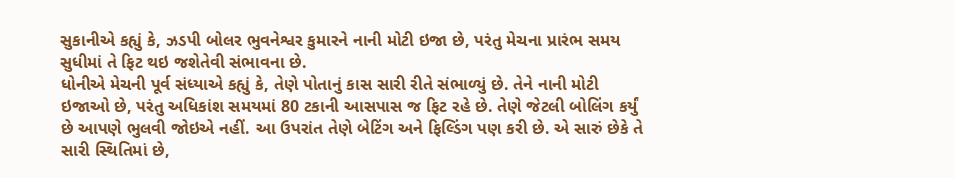સુકાનીએ કહ્યું કે, ઝડપી બોલર ભુવનેશ્વર કુમારને નાની મોટી ઇજા છે, પરંતુ મેચના પ્રારંભ સમય સુધીમાં તે ફિટ થઇ જશેતેવી સંભાવના છે.
ધોનીએ મેચની પૂર્વ સંધ્યાએ કહ્યું કે, તેણે પોતાનું કાસ સારી રીતે સંભાળ્યું છે. તેને નાની મોટી ઇજાઓ છે, પરંતુ અધિકાંશ સમયમાં 80 ટકાની આસપાસ જ ફિટ રહે છે. તેણે જેટલી બોલિંગ કર્યું છે આપણે ભુલવી જોઇએ નહીં. આ ઉપરાંત તેણે બેટિંગ અને ફિલ્ડિંગ પણ કરી છે. એ સારું છેકે તે સારી સ્થિતિમાં છે,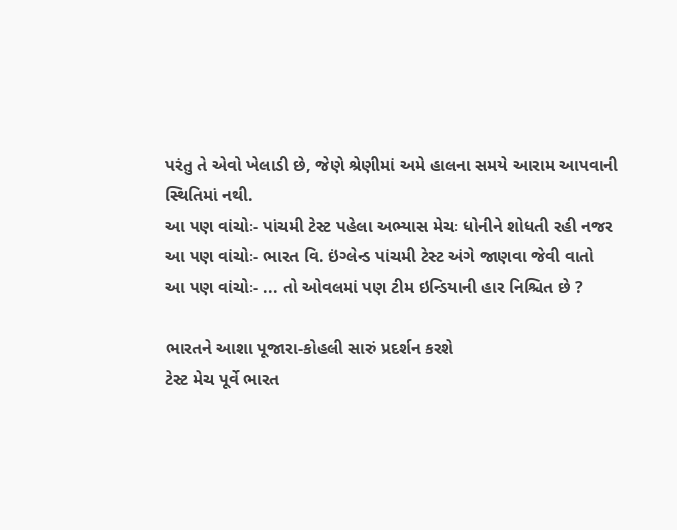પરંતુ તે એવો ખેલાડી છે, જેણે શ્રેણીમાં અમે હાલના સમયે આરામ આપવાની સ્થિતિમાં નથી.
આ પણ વાંચોઃ- પાંચમી ટેસ્ટ પહેલા અભ્યાસ મેચઃ ધોનીને શોધતી રહી નજર
આ પણ વાંચોઃ- ભારત વિ. ઇંગ્લેન્ડ પાંચમી ટેસ્ટ અંગે જાણવા જેવી વાતો
આ પણ વાંચોઃ- ... તો ઓવલમાં પણ ટીમ ઇન્ડિયાની હાર નિશ્ચિત છે ?

ભારતને આશા પૂજારા-કોહલી સારું પ્રદર્શન કરશે
ટેસ્ટ મેચ પૂર્વે ભારત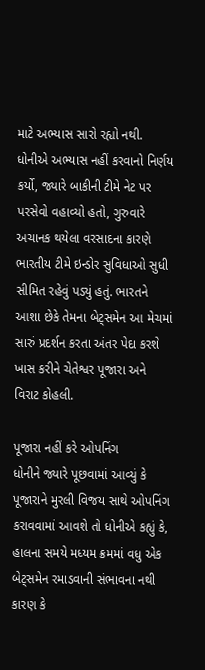માટે અભ્યાસ સારો રહ્યો નથી. ધોનીએ અભ્યાસ નહીં કરવાનો નિર્ણય કર્યો, જ્યારે બાકીની ટીમે નેટ પર પરસેવો વહાવ્યો હતો, ગુરુવારે અચાનક થયેલા વરસાદના કારણે ભારતીય ટીમે ઇન્ડોર સુવિધાઓ સુધી સીમિત રહેવું પડ્યું હતું. ભારતને આશા છેકે તેમના બેટ્સમેન આ મેચમાં સારું પ્રદર્શન કરતા અંતર પેદા કરશે ખાસ કરીને ચેતેશ્વર પૂજારા અને વિરાટ કોહલી.

પૂજારા નહીં કરે ઓપનિંગ
ધોનીને જ્યારે પૂછવામાં આવ્યું કે પૂજારાને મુરલી વિજય સાથે ઓપનિંગ કરાવવામાં આવશે તો ધોનીએ કહ્યું કે, હાલના સમયે મધ્યમ ક્રમમાં વધુ એક બેટ્સમેન રમાડવાની સંભાવના નથી કારણ કે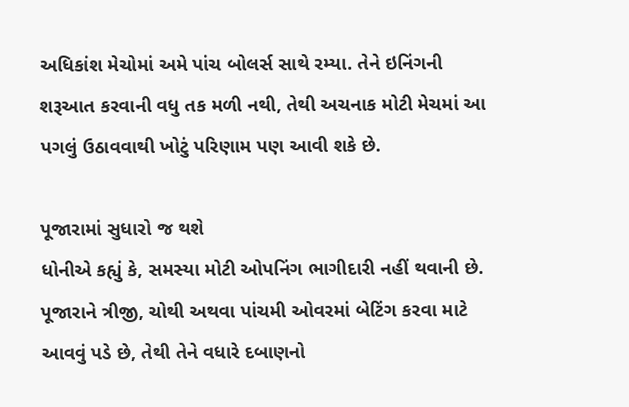અધિકાંશ મેચોમાં અમે પાંચ બોલર્સ સાથે રમ્યા. તેને ઇનિંગની શરૂઆત કરવાની વધુ તક મળી નથી, તેથી અચનાક મોટી મેચમાં આ પગલું ઉઠાવવાથી ખોટું પરિણામ પણ આવી શકે છે.

પૂજારામાં સુધારો જ થશે
ધોનીએ કહ્યું કે, સમસ્યા મોટી ઓપનિંગ ભાગીદારી નહીં થવાની છે. પૂજારાને ત્રીજી, ચોથી અથવા પાંચમી ઓવરમાં બેટિંગ કરવા માટે આવવું પડે છે, તેથી તેને વધારે દબાણનો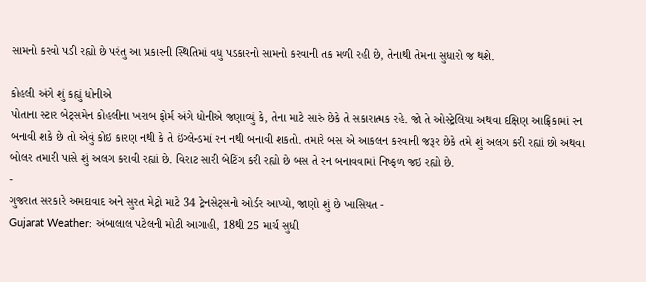સામનો કરવો પડી રહ્યો છે પરંતુ આ પ્રકારની સ્થિતિમાં વધુ પડકારનો સામનો કરવાની તક મળી રહી છે, તેનાથી તેમના સુધારો જ થશે.

કોહલી અંગે શું કહ્યું ધોનીએ
પોતાના સ્ટાર બેટ્સમેન કોહલીના ખરાબ ફોર્મ અંગે ધોનીએ જણાવ્યું કે, તેના માટે સારું છેકે તે સકારાત્મક રહે. જો તે ઓસ્ટ્રેલિયા અથવા દક્ષિણ આફ્રિકામાં રન બનાવી શકે છે તો એવું કોઇ કારણ નથી કે તે ઇંગ્લેન્ડમાં રન નથી બનાવી શકતો. તમારે બસ એ આકલન કરવાની જરૂર છેકે તમે શું અલગ કરી રહ્યાં છો અથવા બોલર તમારી પાસે શું અલગ કરાવી રહ્યાં છે. વિરાટ સારી બેટિંગ કરી રહ્યો છે બસ તે રન બનાવવામાં નિષ્ફળ જઇ રહ્યો છે.
-
ગુજરાત સરકારે અમદાવાદ અને સુરત મેટ્રો માટે 34 ટ્રેનસેટ્સનો ઓર્ડર આપ્યો, જાણો શું છે ખાસિયત -
Gujarat Weather: અંબાલાલ પટેલની મોટી આગાહી, 18થી 25 માર્ચ સુધી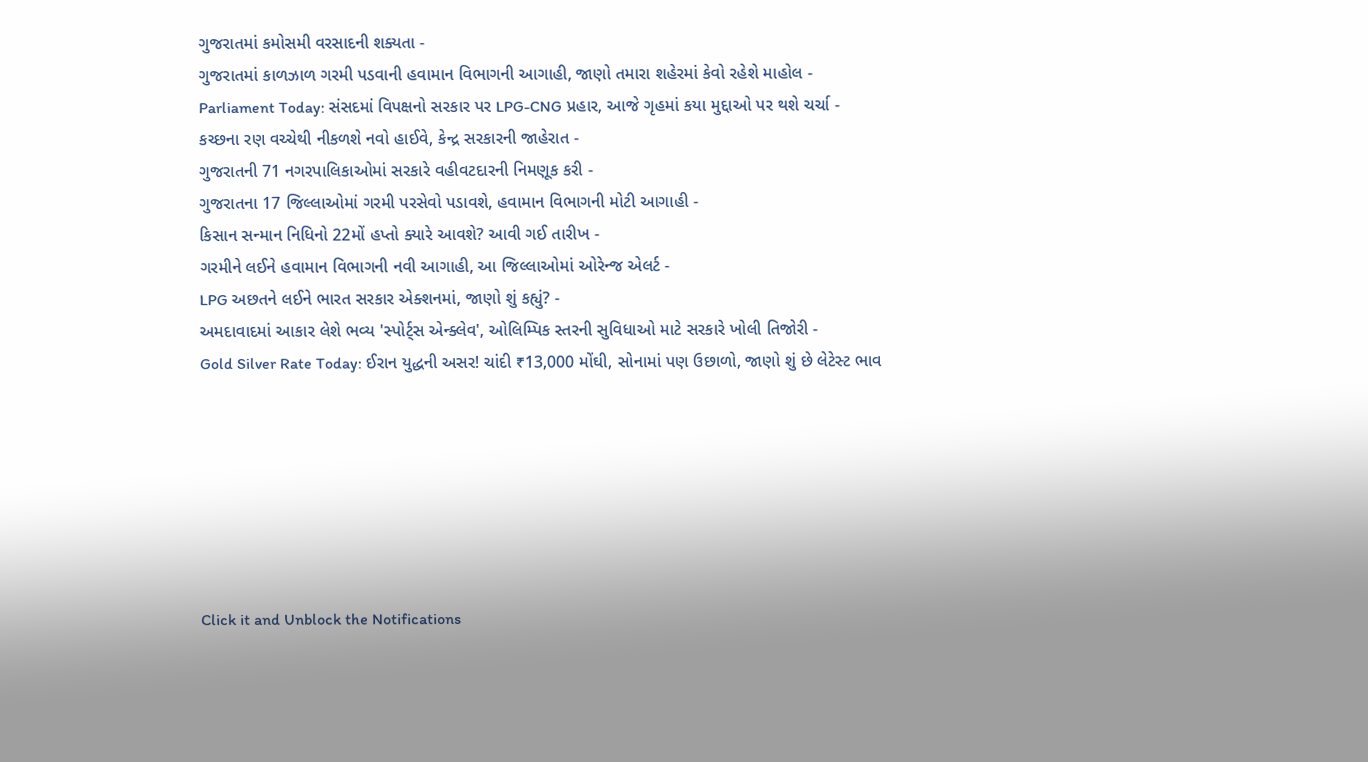ગુજરાતમાં કમોસમી વરસાદની શક્યતા -
ગુજરાતમાં કાળઝાળ ગરમી પડવાની હવામાન વિભાગની આગાહી, જાણો તમારા શહેરમાં કેવો રહેશે માહોલ -
Parliament Today: સંસદમાં વિપક્ષનો સરકાર પર LPG-CNG પ્રહાર, આજે ગૃહમાં કયા મુદ્દાઓ પર થશે ચર્ચા -
કચ્છના રણ વચ્ચેથી નીકળશે નવો હાઈવે, કેન્દ્ર સરકારની જાહેરાત -
ગુજરાતની 71 નગરપાલિકાઓમાં સરકારે વહીવટદારની નિમણૂક કરી -
ગુજરાતના 17 જિલ્લાઓમાં ગરમી પરસેવો પડાવશે, હવામાન વિભાગની મોટી આગાહી -
કિસાન સન્માન નિધિનો 22મોં હપ્તો ક્યારે આવશે? આવી ગઈ તારીખ -
ગરમીને લઈને હવામાન વિભાગની નવી આગાહી, આ જિલ્લાઓમાં ઓરેન્જ એલર્ટ -
LPG અછતને લઈને ભારત સરકાર એક્શનમાં, જાણો શું કહ્યું? -
અમદાવાદમાં આકાર લેશે ભવ્ય 'સ્પોર્ટ્સ એન્ક્લેવ', ઓલિમ્પિક સ્તરની સુવિધાઓ માટે સરકારે ખોલી તિજોરી -
Gold Silver Rate Today: ઈરાન યુદ્ધની અસર! ચાંદી ₹13,000 મોંઘી, સોનામાં પણ ઉછાળો, જાણો શું છે લેટેસ્ટ ભાવ







Click it and Unblock the Notifications